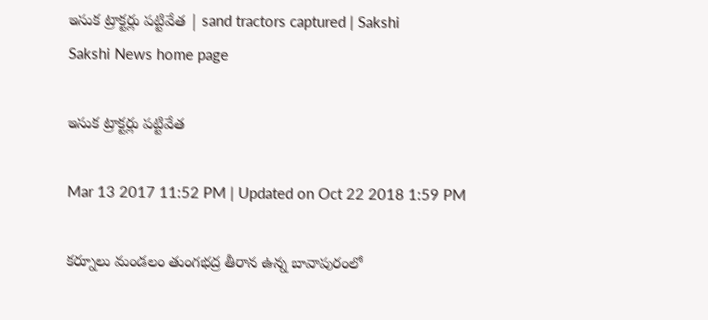ఇసుక ట్రాక్టర్లు పట్టివేత | sand tractors captured | Sakshi
Sakshi News home page

ఇసుక ట్రాక్టర్లు పట్టివేత

Mar 13 2017 11:52 PM | Updated on Oct 22 2018 1:59 PM

కర్నూలు మండలం తుంగభద్ర తీరాన ఉన్న బావాపురంలో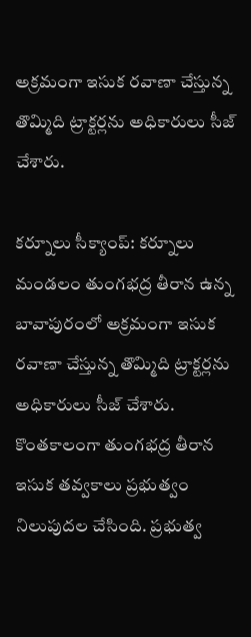అక్రమంగా ఇసుక రవాణా చేస్తున్న తొమ్మిది ట్రాక్టర్లను అధికారులు సీజ్‌ చేశారు.

కర్నూలు సీక్యాంప్‌: కర్నూలు మండలం తుంగభద్ర తీరాన ఉన్న బావాపురంలో అక్రమంగా ఇసుక రవాణా చేస్తున్న తొమ్మిది ట్రాక్టర్లను అధికారులు సీజ్‌ చేశారు. కొంతకాలంగా తుంగభద్ర తీరాన ఇసుక తవ్వకాలు ప్రభుత్వం నిలుపుదల చేసింది. ప్రభుత్వ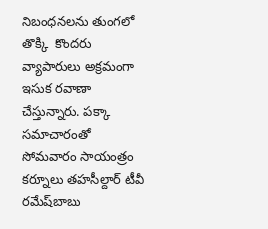నిబంధనలను తుంగలో తొక్కి  కొందరు వ్యాపారులు అక్రమంగా ఇసుక రవాణా చేస్తున్నారు. పక్కా సమాచారంతో సోమవారం సాయంత్రం కర్నూలు తహసీల్దార్‌ టీవీ రమేష్‌బాబు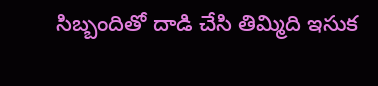సిబ్బందితో దాడి చేసి తిమ్మిది ఇసుక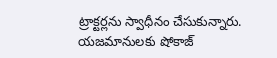ట్రాక్టర్లను స్వాధీనం చేసుకున్నారు. యజమానులకు షోకాజ్‌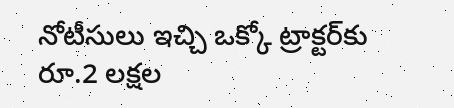నోటీసులు ఇచ్చి ఒక్కో ట్రాక్టర్‌కు రూ.2 లక్షల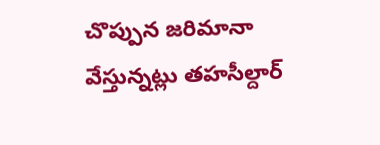చొప్పున జరిమానా వేస్తున్నట్లు తహసీల్దార్‌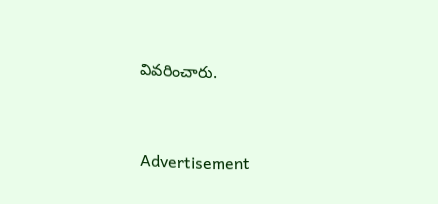వివరించారు.


Advertisement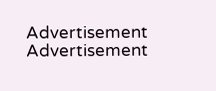Advertisement
Advertisement